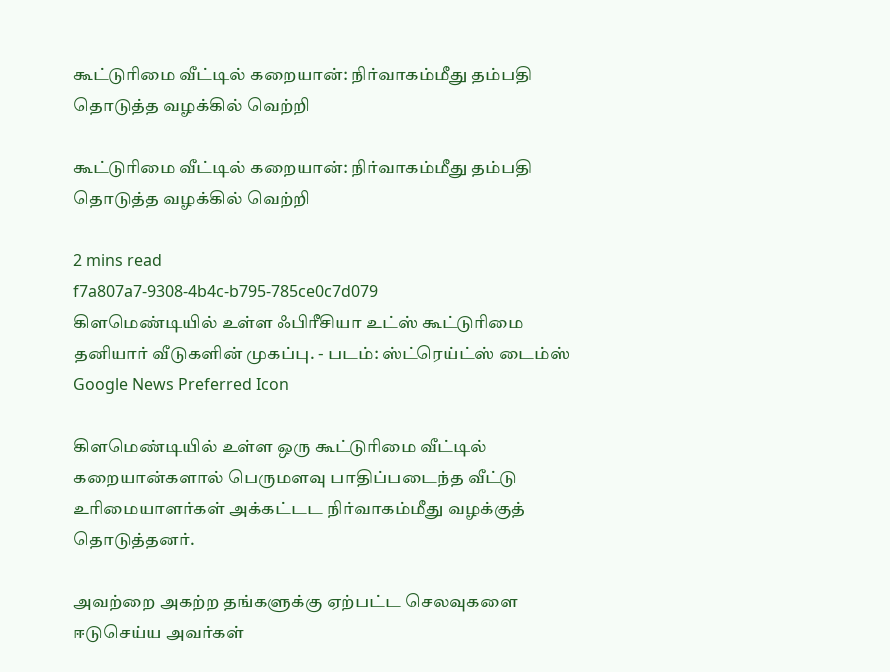கூட்டுரிமை வீட்டில் கறையான்: நிர்வாகம்மீது தம்பதி தொடுத்த வழக்கில் வெற்றி

கூட்டுரிமை வீட்டில் கறையான்: நிர்வாகம்மீது தம்பதி தொடுத்த வழக்கில் வெற்றி

2 mins read
f7a807a7-9308-4b4c-b795-785ce0c7d079
கிளமெண்டியில் உள்ள ஃபிரீசியா உட்ஸ் கூட்டுரிமை தனியார் வீடுகளின் முகப்பு. - படம்: ஸ்ட்ரெய்ட்ஸ் டைம்ஸ்
Google News Preferred Icon

கிளமெண்டியில் உள்ள ஒரு கூட்டுரிமை வீட்டில் கறையான்களால் பெருமளவு பாதிப்படைந்த வீட்டு உரிமையாளர்கள் அக்கட்டட நிர்வாகம்மீது வழக்குத் தொடுத்தனர்.

அவற்றை அகற்ற தங்களுக்கு ஏற்பட்ட செலவுகளை ஈடுசெய்ய அவர்கள்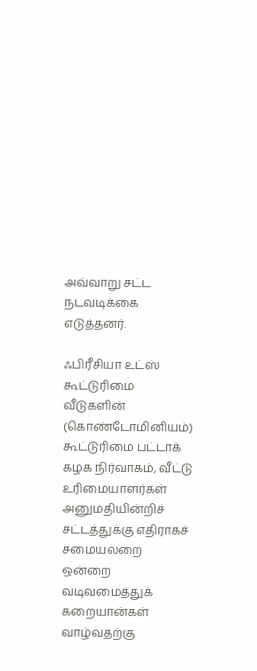அவ்வாறு சட்ட நடவடிக்கை எடுத்தனர்.

ஃபிரீசியா உட்ஸ் கூட்டுரிமை வீடுகளின் (கொண்டோமினியம்) கூட்டுரிமை பட்டாக் கழக நிர்வாகம், வீட்டு உரிமையாளர்கள் அனுமதியின்றிச் சட்டத்துக்கு எதிராகச் சமையலறை ஒன்றை வடிவமைத்துக் கறையான்கள் வாழ்வதற்கு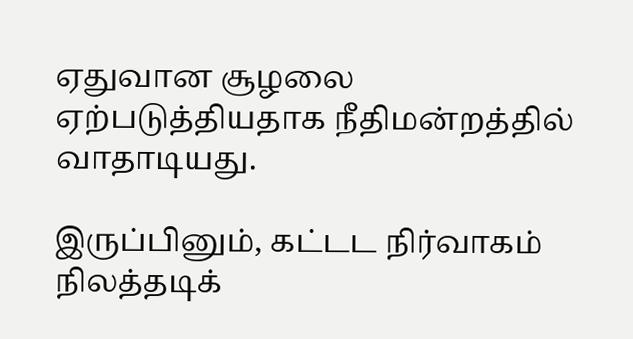ஏதுவான சூழலை ஏற்படுத்தியதாக நீதிமன்றத்தில் வாதாடியது.

இருப்பினும், கட்டட நிர்வாகம் நிலத்தடிக்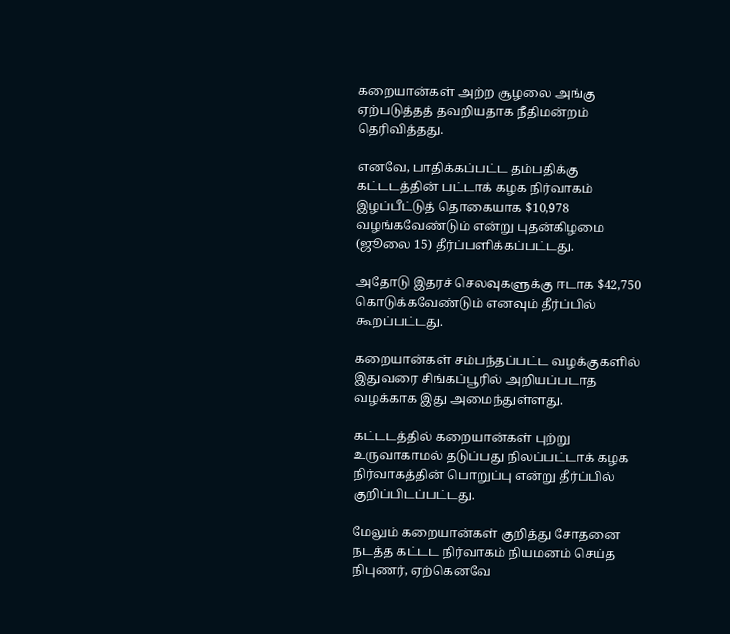கறையான்கள் அற்ற சூழலை அங்கு ஏற்படுத்தத் தவறியதாக நீதிமன்றம் தெரிவித்தது.

எனவே, பாதிக்கப்பட்ட தம்பதிக்கு கட்டடத்தின் பட்டாக் கழக நிர்வாகம் இழப்பீட்டுத் தொகையாக $10,978 வழங்கவேண்டும் என்று புதன்கிழமை (ஜூலை 15) தீர்ப்பளிக்கப்பட்டது.

அதோடு இதரச் செலவுகளுக்கு ஈடாக $42,750 கொடுக்கவேண்டும் எனவும் தீர்ப்பில் கூறப்பட்டது.

கறையான்கள் சம்பந்தப்பட்ட வழக்குகளில் இதுவரை சிங்கப்பூரில் அறியப்படாத வழக்காக இது அமைந்துள்ளது.

கட்டடத்தில் கறையான்கள் புற்று உருவாகாமல் தடுப்பது நிலப்பட்டாக் கழக நிர்வாகத்தின் பொறுப்பு என்று தீர்ப்பில் குறிப்பிடப்பட்டது.

மேலும் கறையான்கள் குறித்து சோதனை நடத்த கட்டட நிர்வாகம் நியமனம் செய்த நிபுணர், ஏற்கெனவே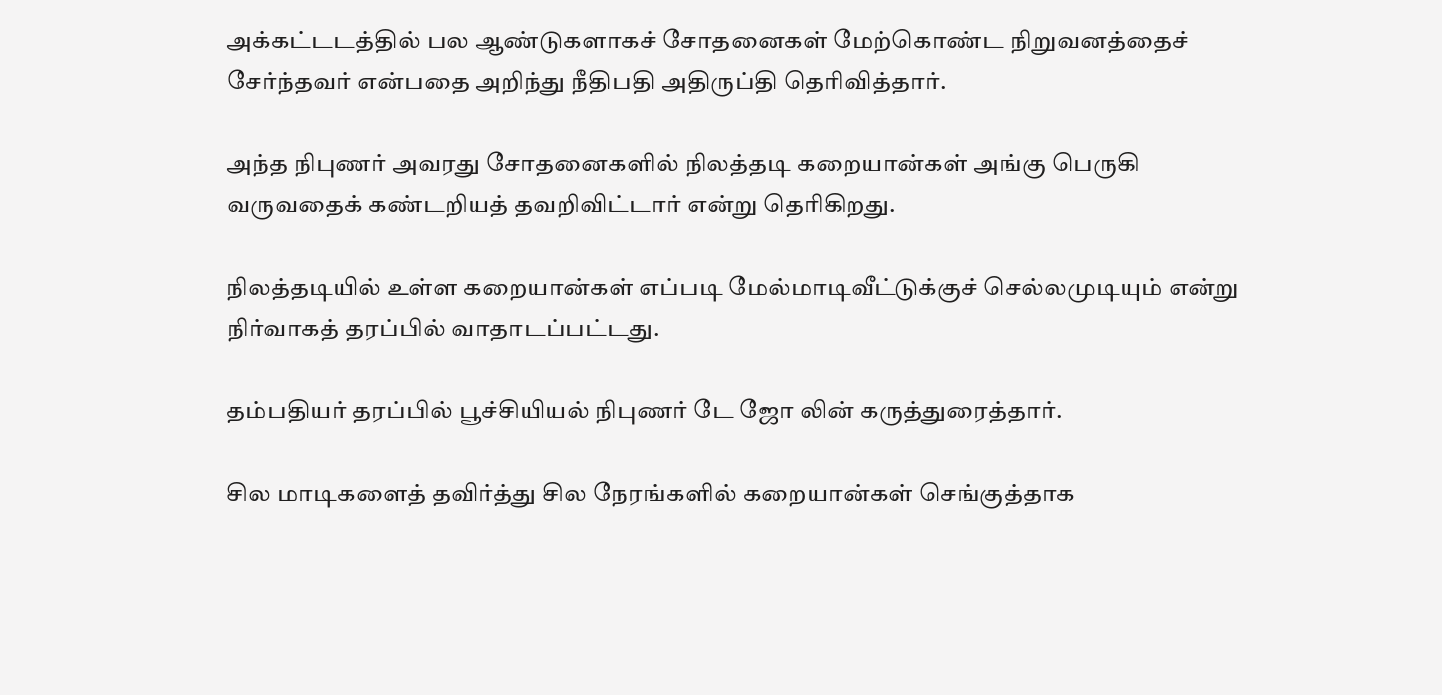அக்கட்டடத்தில் பல ஆண்டுகளாகச் சோதனைகள் மேற்கொண்ட நிறுவனத்தைச் சேர்ந்தவர் என்பதை அறிந்து நீதிபதி அதிருப்தி தெரிவித்தார்.

அந்த நிபுணர் அவரது சோதனைகளில் நிலத்தடி கறையான்கள் அங்கு பெருகி வருவதைக் கண்டறியத் தவறிவிட்டார் என்று தெரிகிறது.

நிலத்தடியில் உள்ள கறையான்கள் எப்படி மேல்மாடிவீட்டுக்குச் செல்லமுடியும் என்று நிர்வாகத் தரப்பில் வாதாடப்பட்டது.

தம்பதியர் தரப்பில் பூச்சியியல் நிபுணர் டே ஜோ லின் கருத்துரைத்தார்.

சில மாடிகளைத் தவிர்த்து சில நேரங்களில் கறையான்கள் செங்குத்தாக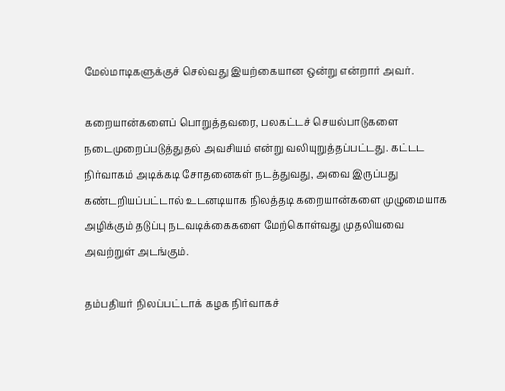மேல்மாடிகளுக்குச் செல்வது இயற்கையான ஒன்று என்றார் அவர்.

கறையான்களைப் பொறுத்தவரை, பலகட்டச் செயல்பாடுகளை நடைமுறைப்படுத்துதல் அவசியம் என்று வலியுறுத்தப்பட்டது. கட்டட நிர்வாகம் அடிக்கடி சோதனைகள் நடத்துவது, அவை இருப்பது கண்டறியப்பட்டால் உடனடியாக நிலத்தடி கறையான்களை முழுமையாக அழிக்கும் தடுப்பு நடவடிக்கைகளை மேற்கொள்வது முதலியவை அவற்றுள் அடங்கும்.

தம்பதியர் நிலப்பட்டாக் கழக நிர்வாகச்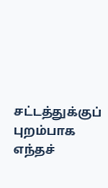சட்டத்துக்குப் புறம்பாக எந்தச்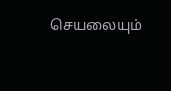செயலையும்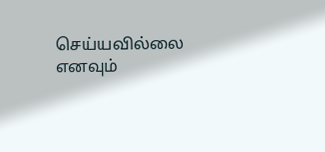செய்யவில்லை எனவும்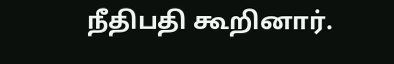நீதிபதி கூறினார்.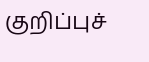குறிப்புச்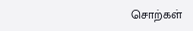சொற்கள்